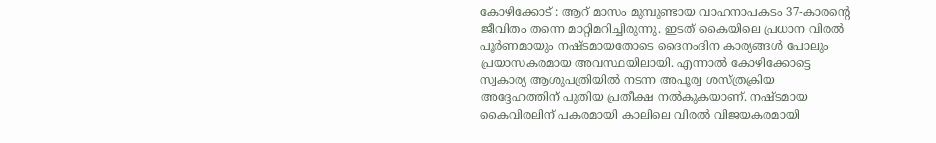കോഴിക്കോട് : ആറ് മാസം മുമ്പുണ്ടായ വാഹനാപകടം 37-കാരന്റെ ജീവിതം തന്നെ മാറ്റിമറിച്ചിരുന്നു. ഇടത് കൈയിലെ പ്രധാന വിരൽ പൂർണമായും നഷ്ടമായതോടെ ദൈനംദിന കാര്യങ്ങൾ പോലും പ്രയാസകരമായ അവസ്ഥയിലായി. എന്നാൽ കോഴിക്കോട്ടെ സ്വകാര്യ ആശുപത്രിയിൽ നടന്ന അപൂര്വ ശസ്ത്രക്രിയ അദ്ദേഹത്തിന് പുതിയ പ്രതീക്ഷ നൽകുകയാണ്. നഷ്ടമായ കൈവിരലിന് പകരമായി കാലിലെ വിരൽ വിജയകരമായി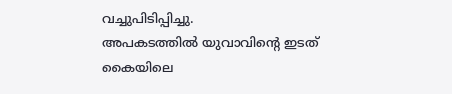വച്ചുപിടിപ്പിച്ചു.
അപകടത്തിൽ യുവാവിൻ്റെ ഇടത് കൈയിലെ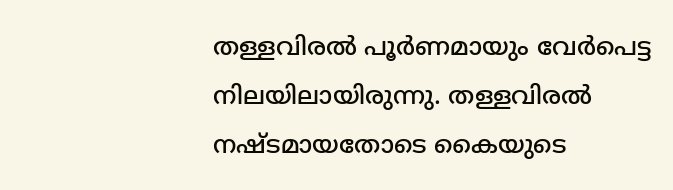തള്ളവിരൽ പൂർണമായും വേർപെട്ട നിലയിലായിരുന്നു. തള്ളവിരൽ നഷ്ടമായതോടെ കൈയുടെ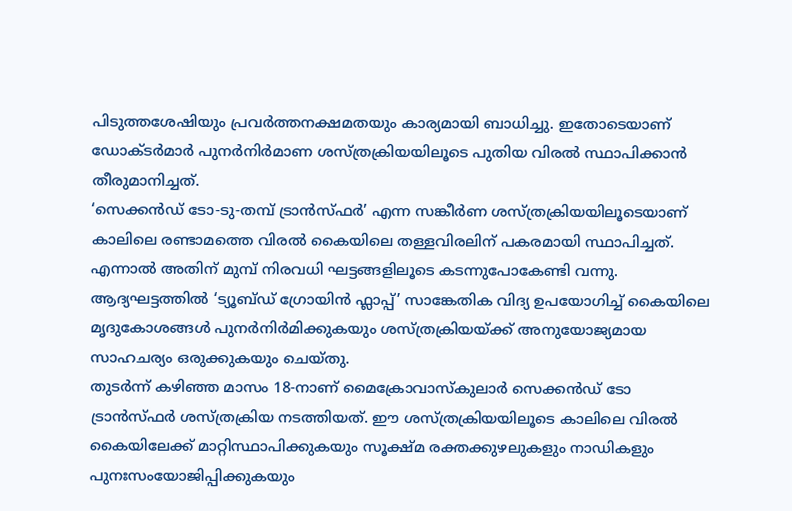പിടുത്തശേഷിയും പ്രവർത്തനക്ഷമതയും കാര്യമായി ബാധിച്ചു. ഇതോടെയാണ് ഡോക്ടർമാർ പുനർനിർമാണ ശസ്ത്രക്രിയയിലൂടെ പുതിയ വിരൽ സ്ഥാപിക്കാൻ തീരുമാനിച്ചത്.
‘സെക്കൻഡ് ടോ-ടു-തമ്പ് ട്രാൻസ്ഫർ’ എന്ന സങ്കീർണ ശസ്ത്രക്രിയയിലൂടെയാണ് കാലിലെ രണ്ടാമത്തെ വിരൽ കൈയിലെ തള്ളവിരലിന് പകരമായി സ്ഥാപിച്ചത്. എന്നാൽ അതിന് മുമ്പ് നിരവധി ഘട്ടങ്ങളിലൂടെ കടന്നുപോകേണ്ടി വന്നു.
ആദ്യഘട്ടത്തിൽ ‘ട്യൂബ്ഡ് ഗ്രോയിൻ ഫ്ലാപ്പ്’ സാങ്കേതിക വിദ്യ ഉപയോഗിച്ച് കൈയിലെ മൃദുകോശങ്ങൾ പുനർനിർമിക്കുകയും ശസ്ത്രക്രിയയ്ക്ക് അനുയോജ്യമായ സാഹചര്യം ഒരുക്കുകയും ചെയ്തു.
തുടർന്ന് കഴിഞ്ഞ മാസം 18-നാണ് മൈക്രോവാസ്കുലാർ സെക്കൻഡ് ടോ ട്രാൻസ്ഫർ ശസ്ത്രക്രിയ നടത്തിയത്. ഈ ശസ്ത്രക്രിയയിലൂടെ കാലിലെ വിരൽ കൈയിലേക്ക് മാറ്റിസ്ഥാപിക്കുകയും സൂക്ഷ്മ രക്തക്കുഴലുകളും നാഡികളും പുനഃസംയോജിപ്പിക്കുകയും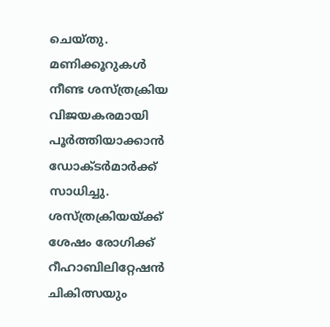ചെയ്തു. മണിക്കൂറുകൾ നീണ്ട ശസ്ത്രക്രിയ വിജയകരമായി പൂർത്തിയാക്കാൻ ഡോക്ടർമാർക്ക് സാധിച്ചു.
ശസ്ത്രക്രിയയ്ക്ക് ശേഷം രോഗിക്ക് റീഹാബിലിറ്റേഷൻ ചികിത്സയും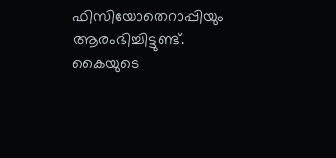ഫിസിയോതെറാപ്പിയും ആരംഭിച്ചിട്ടുണ്ട്. കൈയുടെ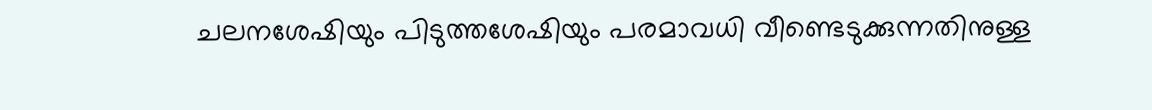ചലനശേഷിയും പിടുത്തശേഷിയും പരമാവധി വീണ്ടെടുക്കുന്നതിനുള്ള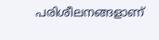പരിശീലനങ്ങളാണ്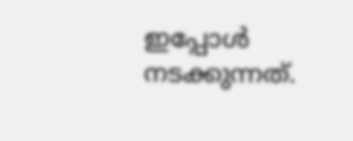ഇപ്പോൾ നടക്കുന്നത്.